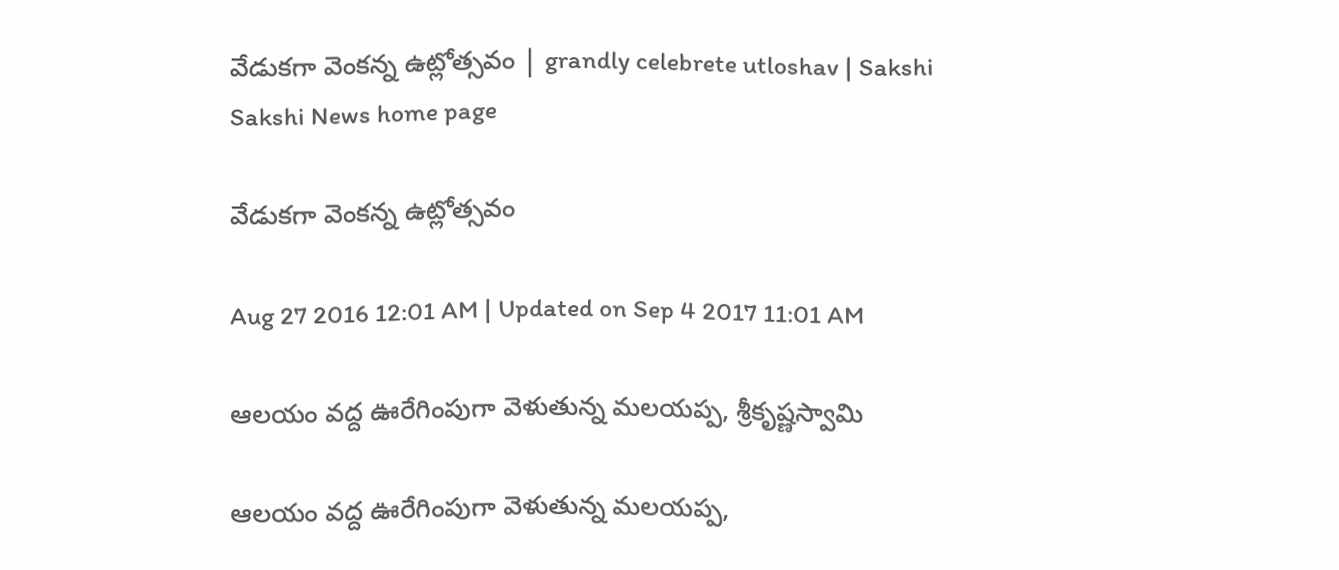వేడుకగా వెంకన్న ఉట్లోత్సవం | grandly celebrete utloshav | Sakshi
Sakshi News home page

వేడుకగా వెంకన్న ఉట్లోత్సవం

Aug 27 2016 12:01 AM | Updated on Sep 4 2017 11:01 AM

ఆలయం వద్ద ఊరేగింపుగా వెళుతున్న మలయప్ప, శ్రీకృష్ణస్వామి

ఆలయం వద్ద ఊరేగింపుగా వెళుతున్న మలయప్ప,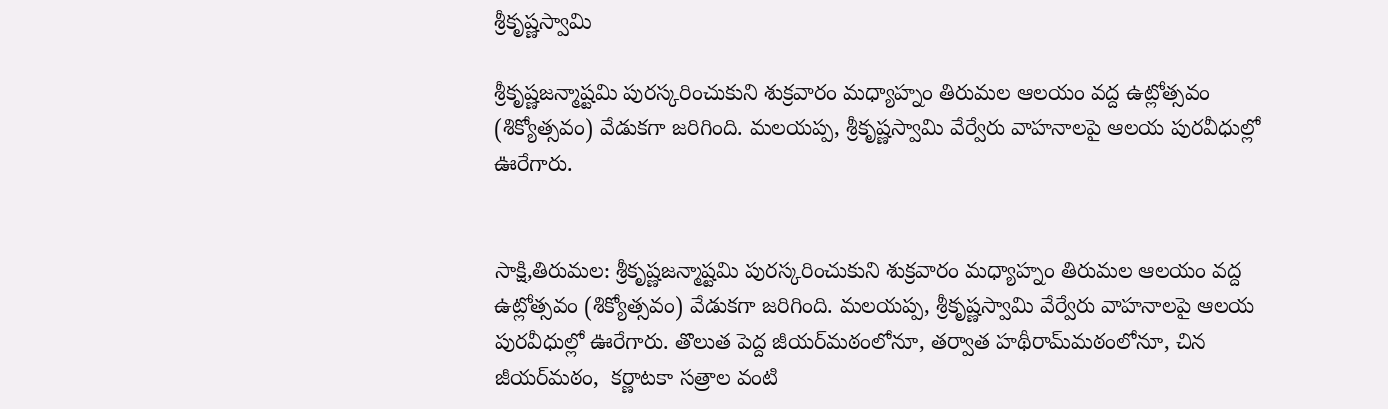శ్రీకృష్ణస్వామి

శ్రీకృష్ణజన్మాష్టమి పురస్కరించుకుని శుక్రవారం మధ్యాహ్నం తిరుమల ఆలయం వద్ద ఉట్లోత్సవం (శిక్యోత్సవం) వేడుకగా జరిగింది. మలయప్ప, శ్రీకృష్ణస్వామి వేర్వేరు వాహనాలపై ఆలయ పురవీధుల్లో ఊరేగారు.


సాక్షి,తిరుమల: శ్రీకృష్ణజన్మాష్టమి పురస్కరించుకుని శుక్రవారం మధ్యాహ్నం తిరుమల ఆలయం వద్ద ఉట్లోత్సవం (శిక్యోత్సవం) వేడుకగా జరిగింది. మలయప్ప, శ్రీకృష్ణస్వామి వేర్వేరు వాహనాలపై ఆలయ పురవీధుల్లో ఊరేగారు. తొలుత పెద్ద జీయర్‌మఠంలోనూ, తర్వాత హథీరామ్‌మఠంలోనూ, చిన జీయర్‌మఠం,  కర్ణాటకా సత్రాల వంటి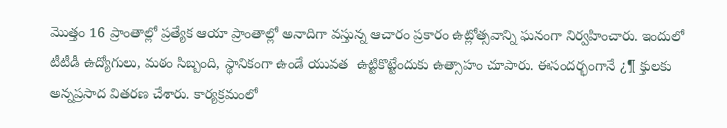మొత్తం 16 ప్రాంతాల్లో ప్రత్యేక ఆయా ప్రాంతాల్లో అనాదిగా వస్తున్న ఆచారం ప్రకారం ఉట్లోత్సవాన్ని ఘనంగా నిర్వహించారు. ఇందులో టీటీడీ ఉద్యోగులు, మఠం సిబ్బంది, స్థానికంగా ఉండే యువత  ఉట్టికొట్టేందుకు ఉత్సాహం చూపారు. ఈసందర్భంగానే ¿¶ క్తులకు అన్నప్రసాద వితరణ చేశారు. కార్యక్రమంలో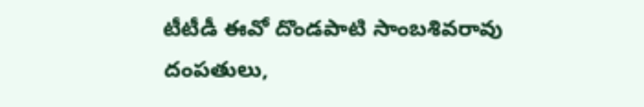టీటీడీ ఈవో దొండపాటి సాంబశివరావు దంపతులు,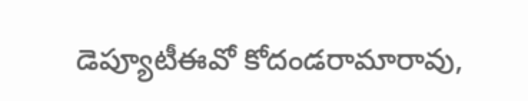డెప్యూటీఈవో కోదండరామారావు,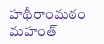హథీరాంమఠం మహంత్‌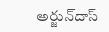అర్జున్‌దాస్‌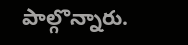పాల్గొన్నారు.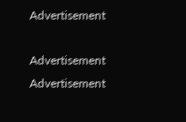Advertisement

Advertisement
Advertisement